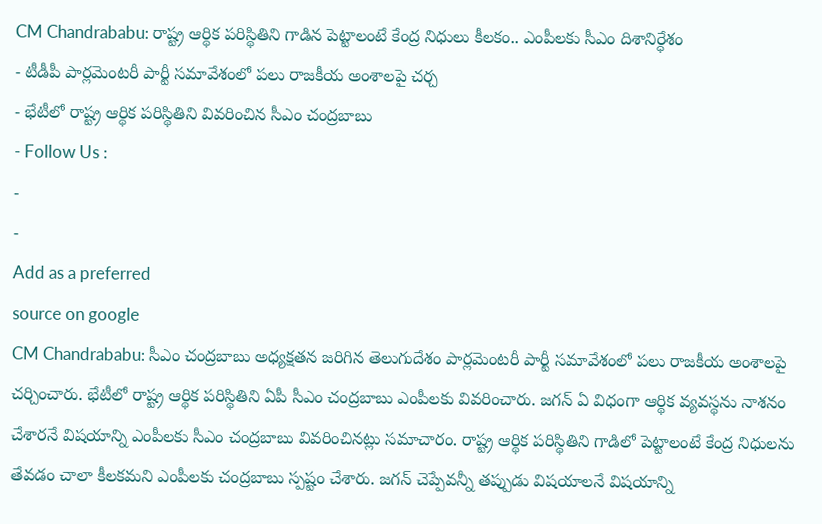CM Chandrababu: రాష్ట్ర ఆర్థిక పరిస్థితిని గాడిన పెట్టాలంటే కేంద్ర నిధులు కీలకం.. ఎంపీలకు సీఎం దిశానిర్ధేశం
- టీడీపీ పార్లమెంటరీ పార్టీ సమావేశంలో పలు రాజకీయ అంశాలపై చర్చ
- భేటీలో రాష్ట్ర ఆర్థిక పరిస్థితిని వివరించిన సీఎం చంద్రబాబు
- Follow Us :
-
-
Add as a preferred
source on google
CM Chandrababu: సీఎం చంద్రబాబు అధ్యక్షతన జరిగిన తెలుగుదేశం పార్లమెంటరీ పార్టీ సమావేశంలో పలు రాజకీయ అంశాలపై చర్చించారు. భేటీలో రాష్ట్ర ఆర్థిక పరిస్థితిని ఏపీ సీఎం చంద్రబాబు ఎంపీలకు వివరించారు. జగన్ ఏ విధంగా ఆర్థిక వ్యవస్థను నాశనం చేశారనే విషయాన్ని ఎంపీలకు సీఎం చంద్రబాబు వివరించినట్లు సమాచారం. రాష్ట్ర ఆర్థిక పరిస్థితిని గాడిలో పెట్టాలంటే కేంద్ర నిధులను తేవడం చాలా కీలకమని ఎంపీలకు చంద్రబాబు స్పష్టం చేశారు. జగన్ చెప్పేవన్నీ తప్పుడు విషయాలనే విషయాన్ని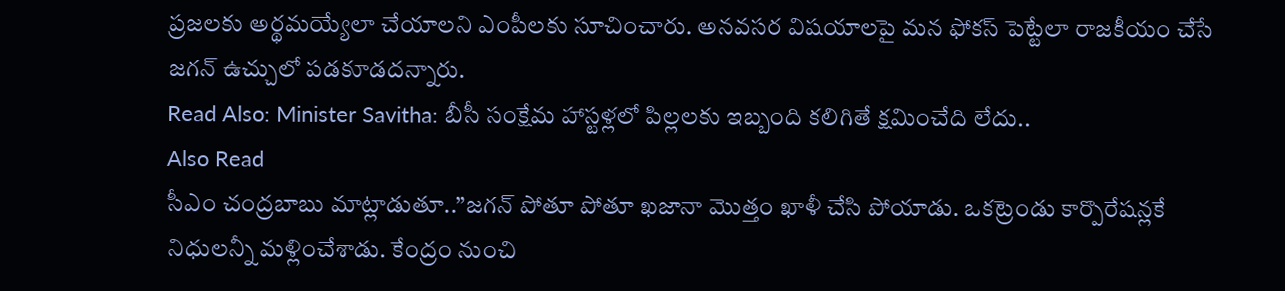ప్రజలకు అర్థమయ్యేలా చేయాలని ఎంపీలకు సూచించారు. అనవసర విషయాలపై మన ఫోకస్ పెట్టేలా రాజకీయం చేసే జగన్ ఉచ్చులో పడకూడదన్నారు.
Read Also: Minister Savitha: బీసీ సంక్షేమ హాస్టళ్లలో పిల్లలకు ఇబ్బంది కలిగితే క్షమించేది లేదు..
Also Read
సీఎం చంద్రబాబు మాట్లాడుతూ..”జగన్ పోతూ పోతూ ఖజానా మొత్తం ఖాళీ చేసి పోయాడు. ఒకట్రెండు కార్పొరేషన్లకే నిధులన్నీ మళ్లించేశాడు. కేంద్రం నుంచి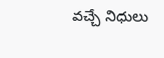వచ్చే నిధులు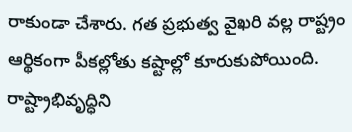రాకుండా చేశారు. గత ప్రభుత్వ వైఖరి వల్ల రాష్ట్రం ఆర్థికంగా పీకల్లోతు కష్టాల్లో కూరుకుపోయింది. రాష్ట్రాభివృద్ధిని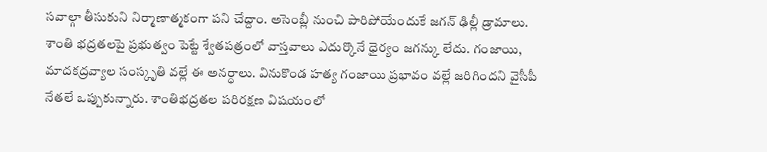సవాల్గా తీసుకుని నిర్మాణాత్మకంగా పని చేద్దాం. అసెంబ్లీ నుంచి పారిపోయేందుకే జగన్ ఢిల్లీ డ్రామాలు. శాంతి భద్రతలపై ప్రభుత్వం పెట్టే శ్వేతపత్రంలో వాస్తవాలు ఎదుర్కొనే ధైర్యం జగన్కు లేదు. గంజాయి, మాదకద్రవ్యాల సంస్కృతి వల్లే ఈ అనర్ధాలు. వినుకొండ హత్య గంజాయి ప్రభావం వల్లే జరిగిందని వైసీపీ నేతలే ఒప్పుకున్నారు. శాంతిభద్రతల పరిరక్షణ విషయంలో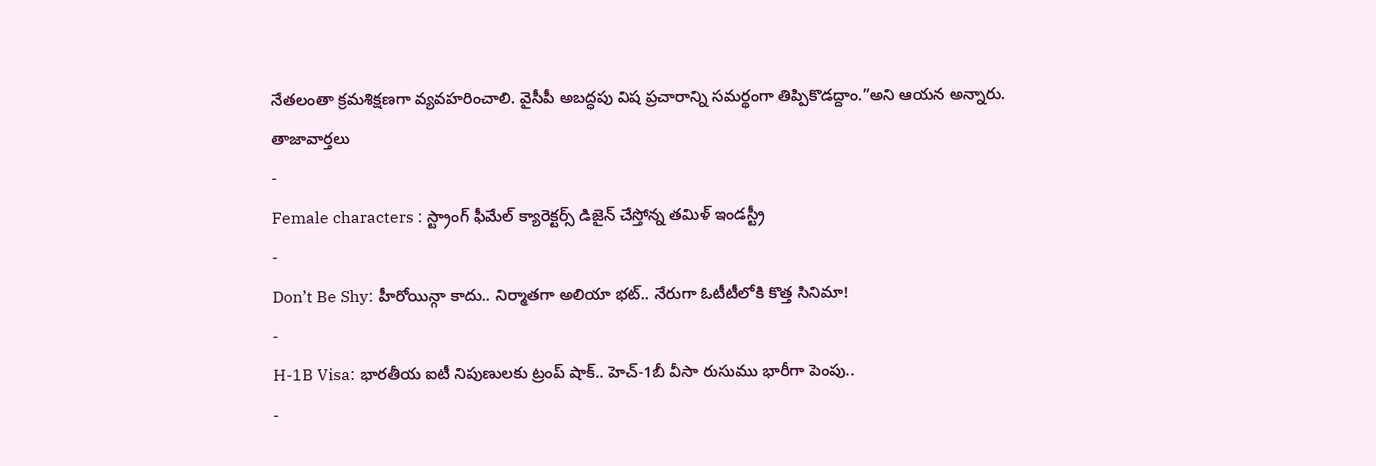నేతలంతా క్రమశిక్షణగా వ్యవహరించాలి. వైసీపీ అబద్ధపు విష ప్రచారాన్ని సమర్థంగా తిప్పికొడద్దాం.”అని ఆయన అన్నారు.
తాజావార్తలు
-
Female characters : స్ట్రాంగ్ ఫీమేల్ క్యారెక్టర్స్ డిజైన్ చేస్తోన్న తమిళ్ ఇండస్ట్రీ
-
Don’t Be Shy: హీరోయిన్గా కాదు.. నిర్మాతగా అలియా భట్.. నేరుగా ఓటీటీలోకి కొత్త సినిమా!
-
H-1B Visa: భారతీయ ఐటీ నిపుణులకు ట్రంప్ షాక్.. హెచ్-1బీ వీసా రుసుము భారీగా పెంపు..
-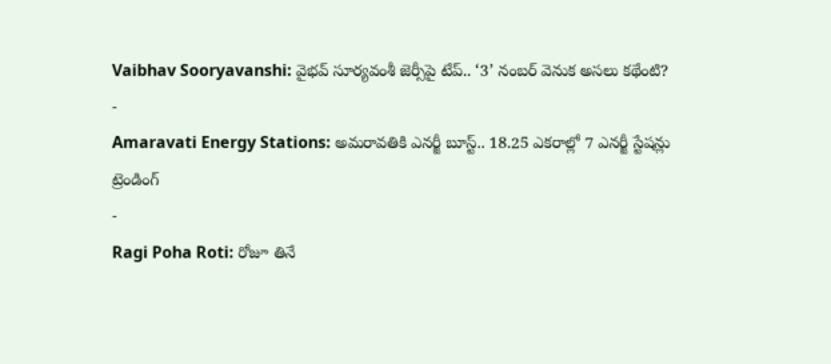Vaibhav Sooryavanshi: వైభవ్ సూర్యవంశీ జెర్సీపై టేప్.. ‘3’ నంబర్ వెనుక అసలు కథేంటి?
-
Amaravati Energy Stations: అమరావతికి ఎనర్జీ బూస్ట్.. 18.25 ఎకరాల్లో 7 ఎనర్జీ స్టేషన్లు
ట్రెండింగ్
-
Ragi Poha Roti: రోజూ తినే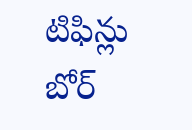టిఫిన్లు బోర్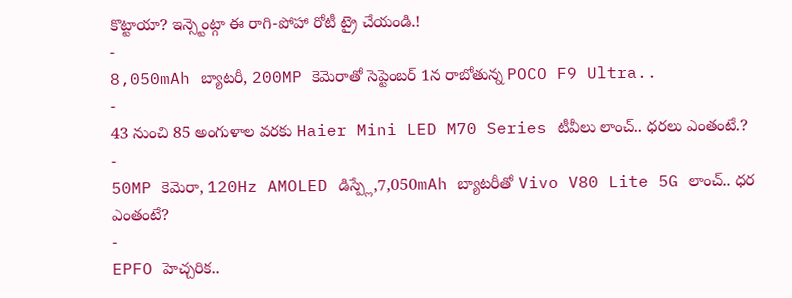కొట్టాయా? ఇన్స్టెంట్గా ఈ రాగి-పోహా రోటీ ట్రై చేయండి.!
-
8,050mAh బ్యాటరీ, 200MP కెమెరాతో సెప్టెంబర్ 1న రాబోతున్న POCO F9 Ultra..
-
43 నుంచి 85 అంగుళాల వరకు Haier Mini LED M70 Series టీవీలు లాంచ్.. ధరలు ఎంతంటే.?
-
50MP కెమెరా, 120Hz AMOLED డిస్ప్లే,7,050mAh బ్యాటరీతో Vivo V80 Lite 5G లాంచ్.. ధర ఎంతంటే?
-
EPFO హెచ్చరిక..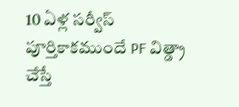10 ఏళ్ల సర్వీస్ పూర్తికాకముందే PF విత్డ్రా చేస్తే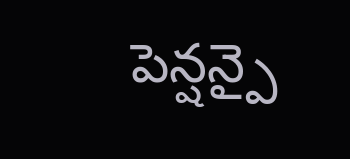పెన్షన్పై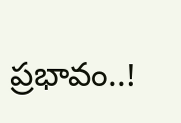ప్రభావం..!